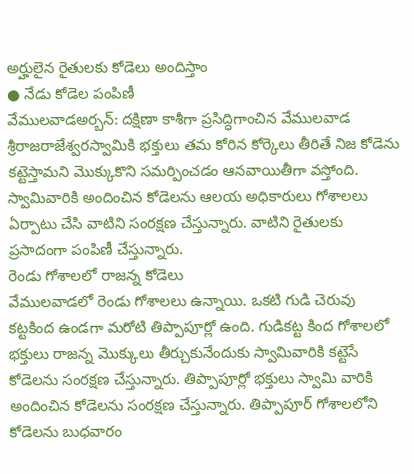అర్హులైన రైతులకు కోడెలు అందిస్తాం
● నేడు కోడెల పంపిణీ
వేములవాడఅర్బన్: దక్షిణా కాశీగా ప్రసిద్ధిగాంచిన వేములవాడ శ్రీరాజరాజేశ్వరస్వామికి భక్తులు తమ కోరిన కోర్కెలు తీరితే నిజ కోడెను కట్టెస్తామని మొక్కుకొని సమర్పించడం ఆనవాయితీగా వస్తోంది. స్వామివారికి అందించిన కోడెలను ఆలయ అధికారులు గోశాలలు ఏర్పాటు చేసి వాటిని సంరక్షణ చేస్తున్నారు. వాటిని రైతులకు ప్రసాదంగా పంపిణీ చేస్తున్నారు.
రెండు గోశాలలో రాజన్న కోడెలు
వేములవాడలో రెండు గోశాలలు ఉన్నాయి. ఒకటి గుడి చెరువు కట్టకింద ఉండగా మరోటి తిప్పాపూర్లో ఉంది. గుడికట్ట కింద గోశాలలో భక్తులు రాజన్న మొక్కులు తీర్చుకునేందుకు స్వామివారికి కట్టెసే కోడెలను సంరక్షణ చేస్తున్నారు. తిప్పాపూర్లో భక్తులు స్వామి వారికి అందించిన కోడెలను సంరక్షణ చేస్తున్నారు. తిప్పాపూర్ గోశాలలోని కోడెలను బుధవారం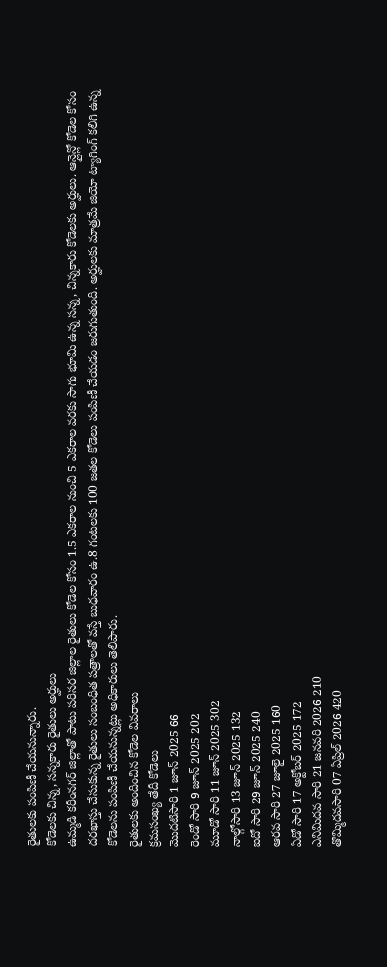రైతులకు పంపిణీ చేయనున్నారు.
కోడెలకు చిన్న, సన్నకారు రైతులు అర్హులు
ఉమ్మడి కరీంనగర్ జిల్లాతో పాటు పరిసర జిల్లాల రైతులు కోడెల కోసం 1.5 ఎకరాల నుంచి 5 ఎకరాల వరకు సాగు భూమి ఉన్న సన్న, చిన్నకారు కోడెలకు అర్హులు. ఆన్లైన్లో కోడెల కోసం దరఖాస్తు చేసుకున్న రైతులు సంబంధిత పత్రాలతో వస్తే బుధవారం ఉ.8 గంటలకు 100 జతల కోడెలు పంపిణీ చేయడం జరుగుతుంది. అర్హులకు మాత్రమే జియో ట్యాగింగ్ కలిగి ఉన్న కోడెలను పంపిణీ చేయనున్నట్లు అధికారులు తెలిపారు.
రైతులకు అందించిన కోడెల వివరాలు
క్రమసంఖ్య తేదీ కోడెలు
మొదటిసారి 1 జూన్ 2025 66
రెండో సారి 9 జూన్ 2025 202
మూడో సారి 11 జూన్ 2025 302
నాల్గోసారి 13 జూన్ 2025 132
ఐదో సారి 29 జూన్ 2025 240
ఆరవ సారి 27 జూలై 2025 160
ఏడో సారి 17 అక్టోబర్ 2025 172
ఎనిమిదవ సారి 21 జనవరి 2026 210
తొమ్మిదవసారి 07 ఏప్రిల్ 2026 420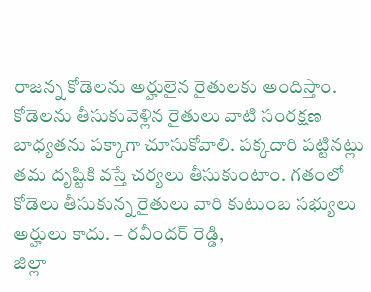రాజన్న కోడెలను అర్హులైన రైతులకు అందిస్తాం. కోడెలను తీసుకువెళ్లిన రైతులు వాటి సంరక్షణ బాధ్యతను పక్కాగా చూసుకోవాలి. పక్కదారి పట్టినట్లు తమ దృష్టికి వస్తే చర్యలు తీసుకుంటాం. గతంలో కోడెలు తీసుకున్న రైతులు వారి కుటుంబ సభ్యులు అర్హులు కాదు. – రవీందర్ రెడ్డి,
జిల్లా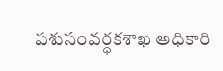పశుసంవర్ధకశాఖ అధికారి